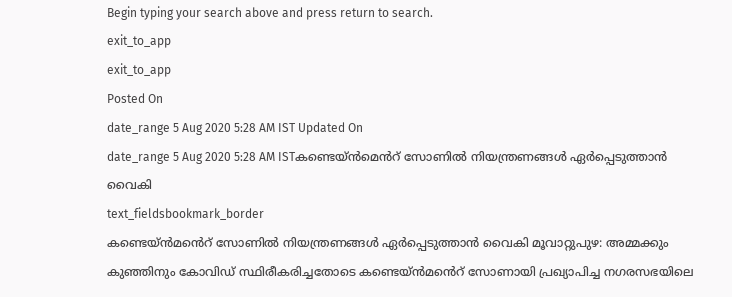Begin typing your search above and press return to search.
exit_to_app
exit_to_app
Posted On
date_range 5 Aug 2020 5:28 AM IST Updated On
date_range 5 Aug 2020 5:28 AM ISTകണ്ടെയ്ൻമെൻറ് സോണിൽ നിയന്ത്രണങ്ങൾ ഏർപ്പെടുത്താൻ വൈകി
text_fieldsbookmark_border
കണ്ടെയ്ൻമൻെറ് സോണിൽ നിയന്ത്രണങ്ങൾ ഏർപ്പെടുത്താൻ വൈകി മൂവാറ്റുപുഴ: അമ്മക്കും കുഞ്ഞിനും കോവിഡ് സ്ഥിരീകരിച്ചതോടെ കണ്ടെയ്ൻമൻെറ് സോണായി പ്രഖ്യാപിച്ച നഗരസഭയിലെ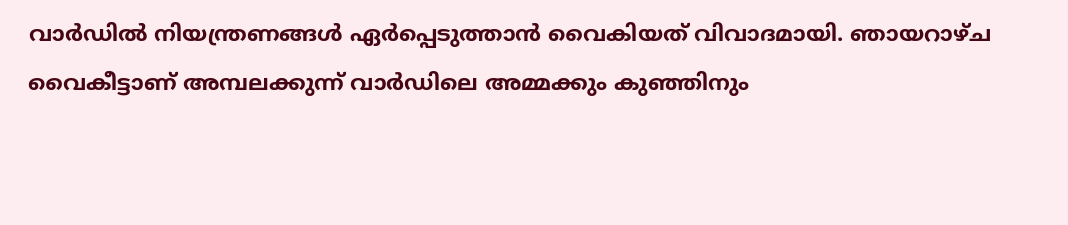വാർഡിൽ നിയന്ത്രണങ്ങൾ ഏർപ്പെടുത്താൻ വൈകിയത് വിവാദമായി. ഞായറാഴ്ച വൈകീട്ടാണ് അമ്പലക്കുന്ന് വാർഡിലെ അമ്മക്കും കുഞ്ഞിനും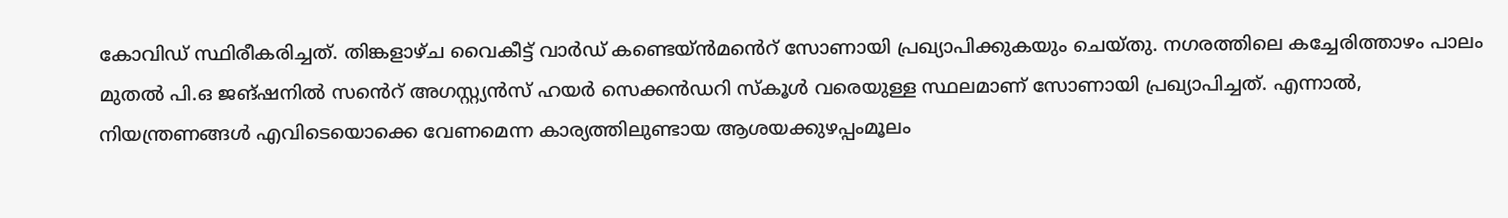കോവിഡ് സ്ഥിരീകരിച്ചത്. തിങ്കളാഴ്ച വൈകീട്ട് വാർഡ് കണ്ടെയ്ൻമൻെറ് സോണായി പ്രഖ്യാപിക്കുകയും ചെയ്തു. നഗരത്തിലെ കച്ചേരിത്താഴം പാലം മുതൽ പി.ഒ ജങ്ഷനിൽ സൻെറ് അഗസ്റ്റ്യൻസ് ഹയർ സെക്കൻഡറി സ്കൂൾ വരെയുള്ള സ്ഥലമാണ് സോണായി പ്രഖ്യാപിച്ചത്. എന്നാൽ, നിയന്ത്രണങ്ങൾ എവിടെയൊക്കെ വേണമെന്ന കാര്യത്തിലുണ്ടായ ആശയക്കുഴപ്പംമൂലം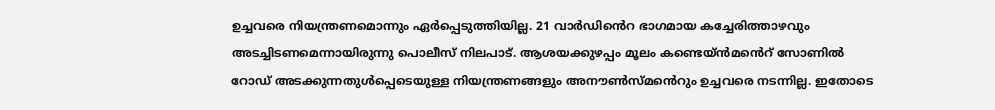ഉച്ചവരെ നിയന്ത്രണമൊന്നും ഏർപ്പെടുത്തിയില്ല. 21 വാർഡിൻെറ ഭാഗമായ കച്ചേരിത്താഴവും അടച്ചിടണമെന്നായിരുന്നു പൊലീസ് നിലപാട്. ആശയക്കുഴപ്പം മൂലം കണ്ടെയ്ൻമൻെറ് സോണിൽ റോഡ് അടക്കുന്നതുൾപ്പെടെയുള്ള നിയന്ത്രണങ്ങളും അനൗൺസ്മൻെറും ഉച്ചവരെ നടന്നില്ല. ഇതോടെ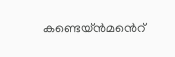കണ്ടെയ്ൻമൻെറ്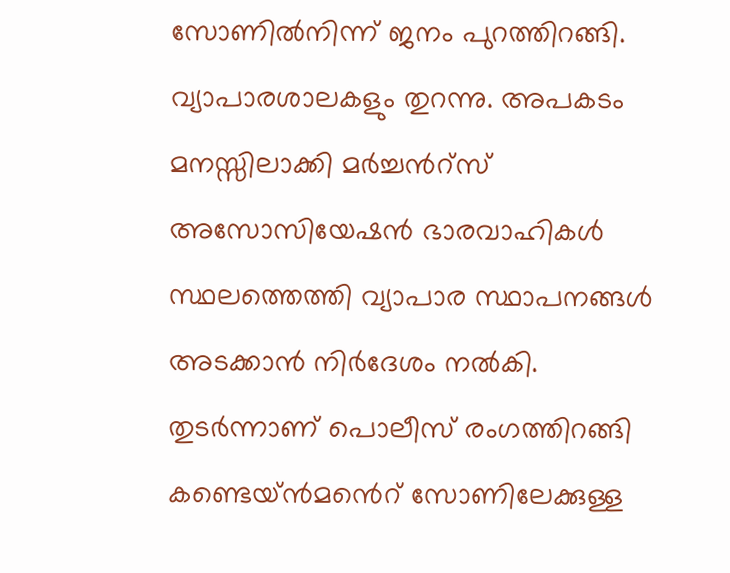സോണിൽനിന്ന് ജനം പുറത്തിറങ്ങി. വ്യാപാരശാലകളും തുറന്നു. അപകടം മനസ്സിലാക്കി മർച്ചൻറ്സ് അസോസിയേഷൻ ഭാരവാഹികൾ സ്ഥലത്തെത്തി വ്യാപാര സ്ഥാപനങ്ങൾ അടക്കാൻ നിർദേശം നൽകി. തുടർന്നാണ് പൊലീസ് രംഗത്തിറങ്ങി കണ്ടെയ്ൻമൻെറ് സോണിലേക്കുള്ള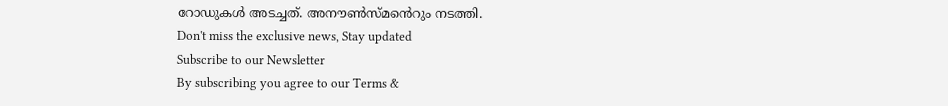റോഡുകൾ അടച്ചത്. അനൗൺസ്മൻെറും നടത്തി.
Don't miss the exclusive news, Stay updated
Subscribe to our Newsletter
By subscribing you agree to our Terms &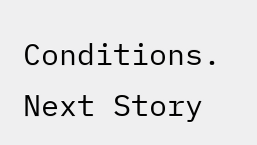Conditions.
Next Story